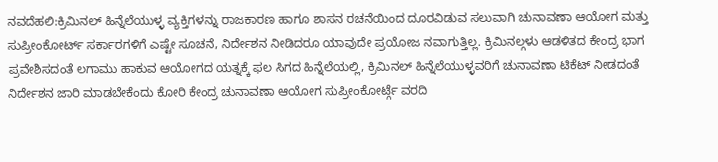ನವದೆಹಲಿ:ಕ್ರಿಮಿನಲ್ ಹಿನ್ನೆಲೆಯುಳ್ಳ ವ್ಯಕ್ತಿಗಳನ್ನು ರಾಜಕಾರಣ ಹಾಗೂ ಶಾಸನ ರಚನೆಯಿಂದ ದೂರವಿಡುವ ಸಲುವಾಗಿ ಚುನಾವಣಾ ಆಯೋಗ ಮತ್ತು ಸುಪ್ರೀಂಕೋರ್ಟ್ ಸರ್ಕಾರಗಳಿಗೆ ಎಷ್ಟೇ ಸೂಚನೆ, ನಿರ್ದೇಶನ ನೀಡಿದರೂ ಯಾವುದೇ ಪ್ರಯೋಜ ನವಾಗುತ್ತಿಲ್ಲ. ಕ್ರಿಮಿನಲ್ಗಳು ಆಡಳಿತದ ಕೇಂದ್ರ ಭಾಗ ಪ್ರವೇಶಿಸದಂತೆ ಲಗಾಮು ಹಾಕುವ ಆಯೋಗದ ಯತ್ನಕ್ಕೆ ಫಲ ಸಿಗದ ಹಿನ್ನೆಲೆಯಲ್ಲಿ, ಕ್ರಿಮಿನಲ್ ಹಿನ್ನೆಲೆಯುಳ್ಳವರಿಗೆ ಚುನಾವಣಾ ಟಿಕೆಟ್ ನೀಡದಂತೆ ನಿರ್ದೇಶನ ಜಾರಿ ಮಾಡಬೇಕೆಂದು ಕೋರಿ ಕೇಂದ್ರ ಚುನಾವಣಾ ಆಯೋಗ ಸುಪ್ರೀಂಕೋರ್ಟ್ಗೆ ವರದಿ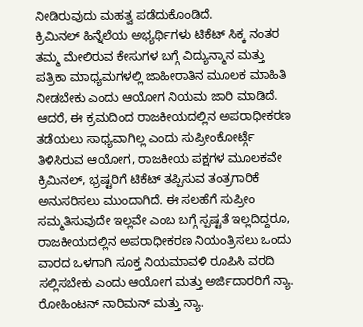ನೀಡಿರುವುದು ಮಹತ್ವ ಪಡೆದುಕೊಂಡಿದೆ.
ಕ್ರಿಮಿನಲ್ ಹಿನ್ನೆಲೆಯ ಅಭ್ಯರ್ಥಿಗಳು ಟಿಕೆಟ್ ಸಿಕ್ಕ ನಂತರ ತಮ್ಮ ಮೇಲಿರುವ ಕೇಸುಗಳ ಬಗ್ಗೆ ವಿದ್ಯುನ್ಮಾನ ಮತ್ತು ಪತ್ರಿಕಾ ಮಾಧ್ಯಮಗಳಲ್ಲಿ ಜಾಹೀರಾತಿನ ಮೂಲಕ ಮಾಹಿತಿ ನೀಡಬೇಕು ಎಂದು ಆಯೋಗ ನಿಯಮ ಜಾರಿ ಮಾಡಿದೆ. ಆದರೆ, ಈ ಕ್ರಮದಿಂದ ರಾಜಕೀಯದಲ್ಲಿನ ಅಪರಾಧೀಕರಣ ತಡೆಯಲು ಸಾಧ್ಯವಾಗಿಲ್ಲ ಎಂದು ಸುಪ್ರೀಂಕೋರ್ಟ್ಗೆ ತಿಳಿಸಿರುವ ಆಯೋಗ, ರಾಜಕೀಯ ಪಕ್ಷಗಳ ಮೂಲಕವೇ ಕ್ರಿಮಿನಲ್, ಭ್ರಷ್ಟರಿಗೆ ಟಿಕೆಟ್ ತಪ್ಪಿಸುವ ತಂತ್ರಗಾರಿಕೆ ಅನುಸರಿಸಲು ಮುಂದಾಗಿದೆ. ಈ ಸಲಹೆಗೆ ಸುಪ್ರೀಂ ಸಮ್ಮತಿಸುವುದೇ ಇಲ್ಲವೇ ಎಂಬ ಬಗ್ಗೆ ಸ್ಪಷ್ಟತೆ ಇಲ್ಲದಿದ್ದರೂ, ರಾಜಕೀಯದಲ್ಲಿನ ಅಪರಾಧೀಕರಣ ನಿಯಂತ್ರಿಸಲು ಒಂದು ವಾರದ ಒಳಗಾಗಿ ಸೂಕ್ತ ನಿಯಮಾವಳಿ ರೂಪಿಸಿ ವರದಿ ಸಲ್ಲಿಸಬೇಕು ಎಂದು ಆಯೋಗ ಮತ್ತು ಅರ್ಜಿದಾರರಿಗೆ ನ್ಯಾ. ರೋಹಿಂಟನ್ ನಾರಿಮನ್ ಮತ್ತು ನ್ಯಾ.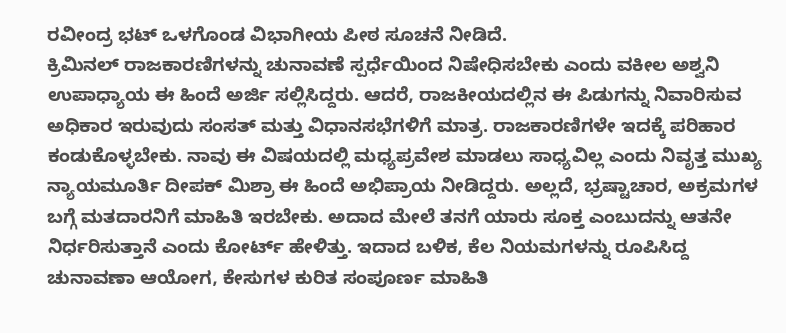ರವೀಂದ್ರ ಭಟ್ ಒಳಗೊಂಡ ವಿಭಾಗೀಯ ಪೀಠ ಸೂಚನೆ ನೀಡಿದೆ.
ಕ್ರಿಮಿನಲ್ ರಾಜಕಾರಣಿಗಳನ್ನು ಚುನಾವಣೆ ಸ್ಪರ್ಧೆಯಿಂದ ನಿಷೇಧಿಸಬೇಕು ಎಂದು ವಕೀಲ ಅಶ್ವನಿ ಉಪಾಧ್ಯಾಯ ಈ ಹಿಂದೆ ಅರ್ಜಿ ಸಲ್ಲಿಸಿದ್ದರು. ಆದರೆ, ರಾಜಕೀಯದಲ್ಲಿನ ಈ ಪಿಡುಗನ್ನು ನಿವಾರಿಸುವ ಅಧಿಕಾರ ಇರುವುದು ಸಂಸತ್ ಮತ್ತು ವಿಧಾನಸಭೆಗಳಿಗೆ ಮಾತ್ರ. ರಾಜಕಾರಣಿಗಳೇ ಇದಕ್ಕೆ ಪರಿಹಾರ ಕಂಡುಕೊಳ್ಳಬೇಕು. ನಾವು ಈ ವಿಷಯದಲ್ಲಿ ಮಧ್ಯಪ್ರವೇಶ ಮಾಡಲು ಸಾಧ್ಯವಿಲ್ಲ ಎಂದು ನಿವೃತ್ತ ಮುಖ್ಯ ನ್ಯಾಯಮೂರ್ತಿ ದೀಪಕ್ ಮಿಶ್ರಾ ಈ ಹಿಂದೆ ಅಭಿಪ್ರಾಯ ನೀಡಿದ್ದರು. ಅಲ್ಲದೆ, ಭ್ರಷ್ಟಾಚಾರ, ಅಕ್ರಮಗಳ ಬಗ್ಗೆ ಮತದಾರನಿಗೆ ಮಾಹಿತಿ ಇರಬೇಕು. ಅದಾದ ಮೇಲೆ ತನಗೆ ಯಾರು ಸೂಕ್ತ ಎಂಬುದನ್ನು ಆತನೇ ನಿರ್ಧರಿಸುತ್ತಾನೆ ಎಂದು ಕೋರ್ಟ್ ಹೇಳಿತ್ತು. ಇದಾದ ಬಳಿಕ, ಕೆಲ ನಿಯಮಗಳನ್ನು ರೂಪಿಸಿದ್ದ ಚುನಾವಣಾ ಆಯೋಗ, ಕೇಸುಗಳ ಕುರಿತ ಸಂಪೂರ್ಣ ಮಾಹಿತಿ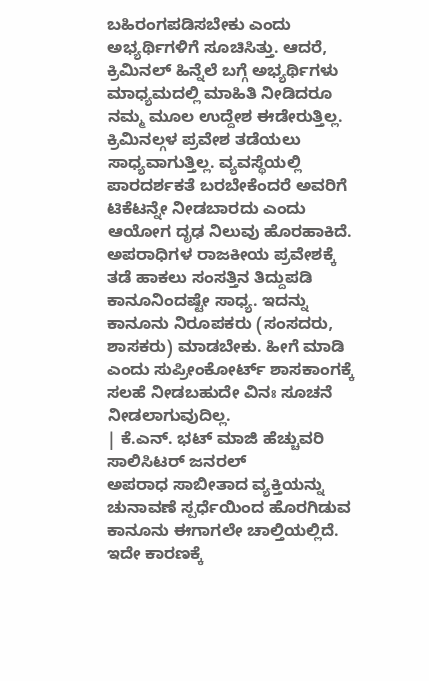ಬಹಿರಂಗಪಡಿಸಬೇಕು ಎಂದು ಅಭ್ಯರ್ಥಿಗಳಿಗೆ ಸೂಚಿಸಿತ್ತು. ಆದರೆ, ಕ್ರಿಮಿನಲ್ ಹಿನ್ನೆಲೆ ಬಗ್ಗೆ ಅಭ್ಯರ್ಥಿಗಳು ಮಾಧ್ಯಮದಲ್ಲಿ ಮಾಹಿತಿ ನೀಡಿದರೂ ನಮ್ಮ ಮೂಲ ಉದ್ದೇಶ ಈಡೇರುತ್ತಿಲ್ಲ. ಕ್ರಿಮಿನಲ್ಗಳ ಪ್ರವೇಶ ತಡೆಯಲು ಸಾಧ್ಯವಾಗುತ್ತಿಲ್ಲ. ವ್ಯವಸ್ಥೆಯಲ್ಲಿ ಪಾರದರ್ಶಕತೆ ಬರಬೇಕೆಂದರೆ ಅವರಿಗೆ ಟಿಕೆಟನ್ನೇ ನೀಡಬಾರದು ಎಂದು ಆಯೋಗ ದೃಢ ನಿಲುವು ಹೊರಹಾಕಿದೆ.
ಅಪರಾಧಿಗಳ ರಾಜಕೀಯ ಪ್ರವೇಶಕ್ಕೆ ತಡೆ ಹಾಕಲು ಸಂಸತ್ತಿನ ತಿದ್ದುಪಡಿ ಕಾನೂನಿಂದಷ್ಟೇ ಸಾಧ್ಯ. ಇದನ್ನು ಕಾನೂನು ನಿರೂಪಕರು (ಸಂಸದರು, ಶಾಸಕರು) ಮಾಡಬೇಕು. ಹೀಗೆ ಮಾಡಿ ಎಂದು ಸುಪ್ರೀಂಕೋರ್ಟ್ ಶಾಸಕಾಂಗಕ್ಕೆ ಸಲಹೆ ನೀಡಬಹುದೇ ವಿನಃ ಸೂಚನೆ ನೀಡಲಾಗುವುದಿಲ್ಲ.
| ಕೆ.ಎನ್. ಭಟ್ ಮಾಜಿ ಹೆಚ್ಚುವರಿ ಸಾಲಿಸಿಟರ್ ಜನರಲ್
ಅಪರಾಧ ಸಾಬೀತಾದ ವ್ಯಕ್ತಿಯನ್ನು ಚುನಾವಣೆ ಸ್ಪರ್ಧೆಯಿಂದ ಹೊರಗಿಡುವ ಕಾನೂನು ಈಗಾಗಲೇ ಚಾಲ್ತಿಯಲ್ಲಿದೆ. ಇದೇ ಕಾರಣಕ್ಕೆ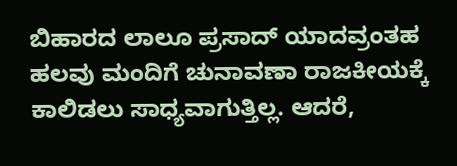ಬಿಹಾರದ ಲಾಲೂ ಪ್ರಸಾದ್ ಯಾದವ್ರಂತಹ ಹಲವು ಮಂದಿಗೆ ಚುನಾವಣಾ ರಾಜಕೀಯಕ್ಕೆ ಕಾಲಿಡಲು ಸಾಧ್ಯವಾಗುತ್ತಿಲ್ಲ. ಆದರೆ,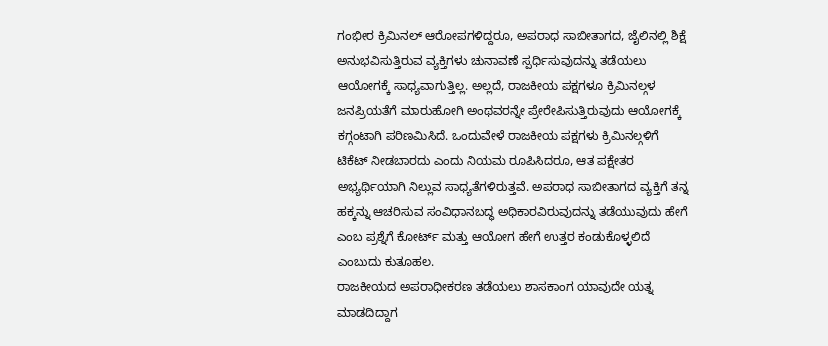ಗಂಭೀರ ಕ್ರಿಮಿನಲ್ ಆರೋಪಗಳಿದ್ದರೂ, ಅಪರಾಧ ಸಾಬೀತಾಗದ, ಜೈಲಿನಲ್ಲಿ ಶಿಕ್ಷೆ ಅನುಭವಿಸುತ್ತಿರುವ ವ್ಯಕ್ತಿಗಳು ಚುನಾವಣೆ ಸ್ಪರ್ಧಿಸುವುದನ್ನು ತಡೆಯಲು ಆಯೋಗಕ್ಕೆ ಸಾಧ್ಯವಾಗುತ್ತಿಲ್ಲ. ಅಲ್ಲದೆ, ರಾಜಕೀಯ ಪಕ್ಷಗಳೂ ಕ್ರಿಮಿನಲ್ಗಳ ಜನಪ್ರಿಯತೆಗೆ ಮಾರುಹೋಗಿ ಅಂಥವರನ್ನೇ ಪ್ರೇರೇಪಿಸುತ್ತಿರುವುದು ಆಯೋಗಕ್ಕೆ ಕಗ್ಗಂಟಾಗಿ ಪರಿಣಮಿಸಿದೆ. ಒಂದುವೇಳೆ ರಾಜಕೀಯ ಪಕ್ಷಗಳು ಕ್ರಿಮಿನಲ್ಗಳಿಗೆ ಟಿಕೆಟ್ ನೀಡಬಾರದು ಎಂದು ನಿಯಮ ರೂಪಿಸಿದರೂ, ಆತ ಪಕ್ಷೇತರ ಅಭ್ಯರ್ಥಿಯಾಗಿ ನಿಲ್ಲುವ ಸಾಧ್ಯತೆಗಳಿರುತ್ತವೆ. ಅಪರಾಧ ಸಾಬೀತಾಗದ ವ್ಯಕ್ತಿಗೆ ತನ್ನ ಹಕ್ಕನ್ನು ಆಚರಿಸುವ ಸಂವಿಧಾನಬದ್ಧ ಅಧಿಕಾರವಿರುವುದನ್ನು ತಡೆಯುವುದು ಹೇಗೆ ಎಂಬ ಪ್ರಶ್ನೆಗೆ ಕೋರ್ಟ್ ಮತ್ತು ಆಯೋಗ ಹೇಗೆ ಉತ್ತರ ಕಂಡುಕೊಳ್ಳಲಿದೆ ಎಂಬುದು ಕುತೂಹಲ.
ರಾಜಕೀಯದ ಅಪರಾಧೀಕರಣ ತಡೆಯಲು ಶಾಸಕಾಂಗ ಯಾವುದೇ ಯತ್ನ ಮಾಡದಿದ್ದಾಗ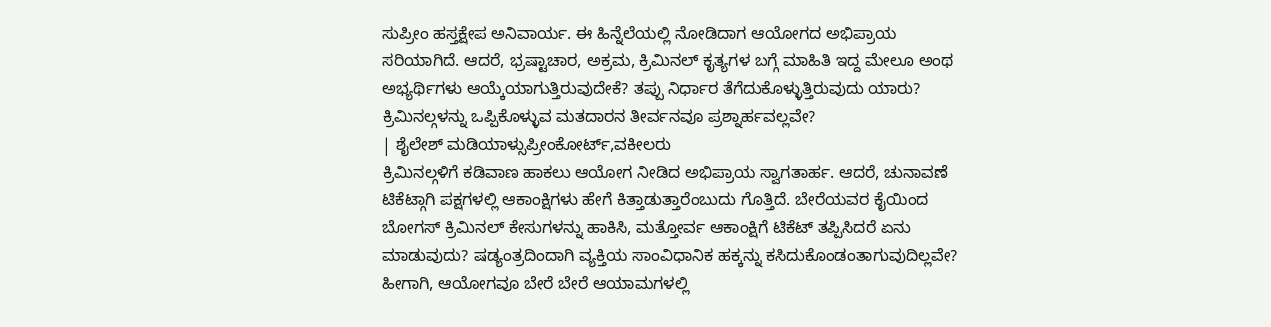ಸುಪ್ರೀಂ ಹಸ್ತಕ್ಷೇಪ ಅನಿವಾರ್ಯ. ಈ ಹಿನ್ನೆಲೆಯಲ್ಲಿ ನೋಡಿದಾಗ ಆಯೋಗದ ಅಭಿಪ್ರಾಯ ಸರಿಯಾಗಿದೆ. ಆದರೆ, ಭ್ರಷ್ಟಾಚಾರ, ಅಕ್ರಮ, ಕ್ರಿಮಿನಲ್ ಕೃತ್ಯಗಳ ಬಗ್ಗೆ ಮಾಹಿತಿ ಇದ್ದ ಮೇಲೂ ಅಂಥ ಅಭ್ಯರ್ಥಿಗಳು ಆಯ್ಕೆಯಾಗುತ್ತಿರುವುದೇಕೆ? ತಪ್ಪು ನಿರ್ಧಾರ ತೆಗೆದುಕೊಳ್ಳುತ್ತಿರುವುದು ಯಾರು? ಕ್ರಿಮಿನಲ್ಗಳನ್ನು ಒಪ್ಪಿಕೊಳ್ಳುವ ಮತದಾರನ ತೀರ್ವನವೂ ಪ್ರಶ್ನಾರ್ಹವಲ್ಲವೇ?
| ಶೈಲೇಶ್ ಮಡಿಯಾಳ್ಸುಪ್ರೀಂಕೋರ್ಟ್,ವಕೀಲರು
ಕ್ರಿಮಿನಲ್ಗಳಿಗೆ ಕಡಿವಾಣ ಹಾಕಲು ಆಯೋಗ ನೀಡಿದ ಅಭಿಪ್ರಾಯ ಸ್ವಾಗತಾರ್ಹ. ಆದರೆ, ಚುನಾವಣೆ ಟಿಕೆಟ್ಗಾಗಿ ಪಕ್ಷಗಳಲ್ಲಿ ಆಕಾಂಕ್ಷಿಗಳು ಹೇಗೆ ಕಿತ್ತಾಡುತ್ತಾರೆಂಬುದು ಗೊತ್ತಿದೆ. ಬೇರೆಯವರ ಕೈಯಿಂದ ಬೋಗಸ್ ಕ್ರಿಮಿನಲ್ ಕೇಸುಗಳನ್ನು ಹಾಕಿಸಿ, ಮತ್ತೋರ್ವ ಆಕಾಂಕ್ಷಿಗೆ ಟಿಕೆಟ್ ತಪ್ಪಿಸಿದರೆ ಏನು ಮಾಡುವುದು? ಷಡ್ಯಂತ್ರದಿಂದಾಗಿ ವ್ಯಕ್ತಿಯ ಸಾಂವಿಧಾನಿಕ ಹಕ್ಕನ್ನು ಕಸಿದುಕೊಂಡಂತಾಗುವುದಿಲ್ಲವೇ? ಹೀಗಾಗಿ, ಆಯೋಗವೂ ಬೇರೆ ಬೇರೆ ಆಯಾಮಗಳಲ್ಲಿ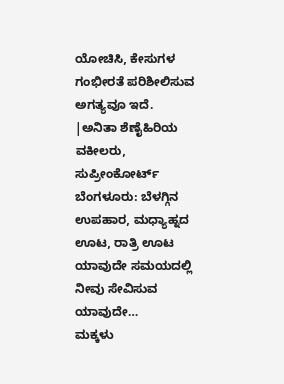ಯೋಚಿಸಿ, ಕೇಸುಗಳ ಗಂಭೀರತೆ ಪರಿಶೀಲಿಸುವ ಅಗತ್ಯವೂ ಇದೆ.
|ಅನಿತಾ ಶೆಣೈಹಿರಿಯ ವಕೀಲರು, ಸುಪ್ರೀಂಕೋರ್ಟ್
ಬೆಂಗಳೂರು: ಬೆಳಗ್ಗಿನ ಉಪಹಾರ, ಮಧ್ಯಾಹ್ನದ ಊಟ, ರಾತ್ರಿ ಊಟ ಯಾವುದೇ ಸಮಯದಲ್ಲಿ ನೀವು ಸೇವಿಸುವ ಯಾವುದೇ…
ಮಕ್ಕಳು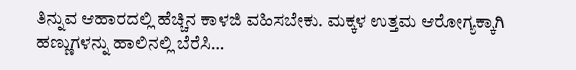ತಿನ್ನುವ ಆಹಾರದಲ್ಲಿ ಹೆಚ್ಚಿನ ಕಾಳಜಿ ವಹಿಸಬೇಕು. ಮಕ್ಕಳ ಉತ್ತಮ ಆರೋಗ್ಯಕ್ಕಾಗಿ ಹಣ್ಣುಗಳನ್ನು ಹಾಲಿನಲ್ಲಿ ಬೆರೆಸಿ…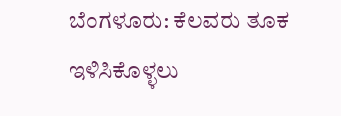ಬೆಂಗಳೂರು: ಕೆಲವರು ತೂಕ ಇಳಿಸಿಕೊಳ್ಳಲು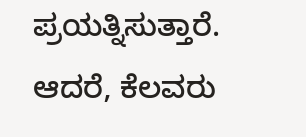ಪ್ರಯತ್ನಿಸುತ್ತಾರೆ. ಆದರೆ, ಕೆಲವರು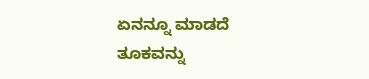ಏನನ್ನೂ ಮಾಡದೆ ತೂಕವನ್ನು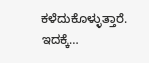ಕಳೆದುಕೊಳ್ಳುತ್ತಾರೆ. ಇದಕ್ಕೆ…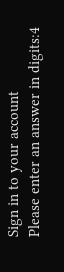Sign in to your account
Please enter an answer in digits:4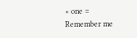× one =
Remember me